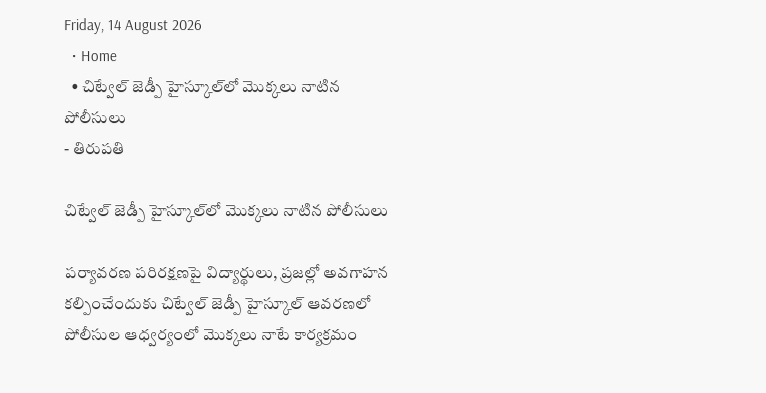Friday, 14 August 2026
  • Home
  • చిట్వేల్ జెడ్పీ హైస్కూల్‌లో మొక్కలు నాటిన పోలీసులు
- తిరుపతి

చిట్వేల్ జెడ్పీ హైస్కూల్‌లో మొక్కలు నాటిన పోలీసులు

పర్యావరణ పరిరక్షణపై విద్యార్థులు, ప్రజల్లో అవగాహన కల్పించేందుకు చిట్వేల్‌ జెడ్పీ హైస్కూల్‌ ఆవరణలో పోలీసుల ఆధ్వర్యంలో మొక్కలు నాటే కార్యక్రమం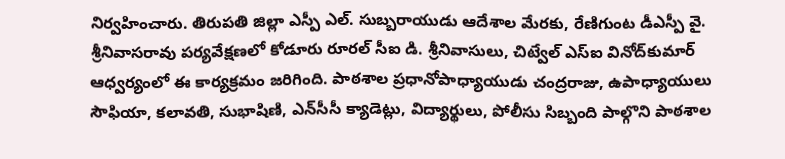నిర్వహించారు. తిరుపతి జిల్లా ఎస్పీ ఎల్‌. సుబ్బరాయుడు ఆదేశాల మేరకు, రేణిగుంట డీఎస్పీ వై. శ్రీనివాసరావు పర్యవేక్షణలో కోడూరు రూరల్‌ సీఐ డి. శ్రీనివాసులు, చిట్వేల్‌ ఎస్‌ఐ వినోద్‌కుమార్‌ ఆధ్వర్యంలో ఈ కార్యక్రమం జరిగింది. పాఠశాల ప్రధానోపాధ్యాయుడు చంద్రరాజు, ఉపాధ్యాయులు సౌఫియా, కలావతి, సుభాషిణి, ఎన్‌సీసీ క్యాడెట్లు, విద్యార్థులు, పోలీసు సిబ్బంది పాల్గొని పాఠశాల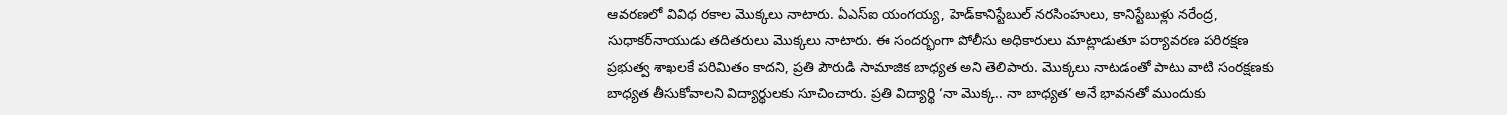ఆవరణలో వివిధ రకాల మొక్కలు నాటారు. ఏఎస్ఐ యంగయ్య, హెడ్‌కానిస్టేబుల్‌ నరసింహులు, కానిస్టేబుళ్లు నరేంద్ర, సుధాకర్‌నాయుడు తదితరులు మొక్కలు నాటారు. ఈ సందర్భంగా పోలీసు అధికారులు మాట్లాడుతూ పర్యావరణ పరిరక్షణ ప్రభుత్వ శాఖలకే పరిమితం కాదని, ప్రతి పౌరుడి సామాజిక బాధ్యత అని తెలిపారు. మొక్కలు నాటడంతో పాటు వాటి సంరక్షణకు బాధ్యత తీసుకోవాలని విద్యార్థులకు సూచించారు. ప్రతి విద్యార్థి ‘నా మొక్క.. నా బాధ్యత’ అనే భావనతో ముందుకు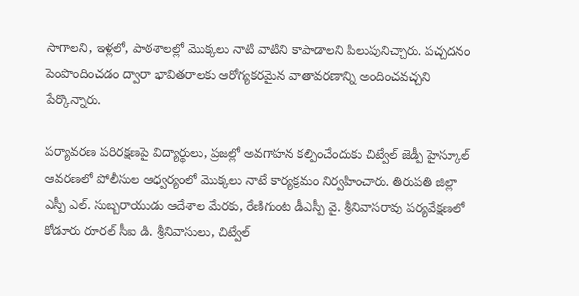సాగాలని, ఇళ్లలో, పాఠశాలల్లో మొక్కలు నాటి వాటిని కాపాడాలని పిలుపునిచ్చారు. పచ్చదనం పెంపొందించడం ద్వారా భావితరాలకు ఆరోగ్యకరమైన వాతావరణాన్ని అందించవచ్చని పేర్కొన్నారు.

పర్యావరణ పరిరక్షణపై విద్యార్థులు, ప్రజల్లో అవగాహన కల్పించేందుకు చిట్వేల్‌ జెడ్పీ హైస్కూల్‌ ఆవరణలో పోలీసుల ఆధ్వర్యంలో మొక్కలు నాటే కార్యక్రమం నిర్వహించారు. తిరుపతి జిల్లా ఎస్పీ ఎల్‌. సుబ్బరాయుడు ఆదేశాల మేరకు, రేణిగుంట డీఎస్పీ వై. శ్రీనివాసరావు పర్యవేక్షణలో కోడూరు రూరల్‌ సీఐ డి. శ్రీనివాసులు, చిట్వేల్‌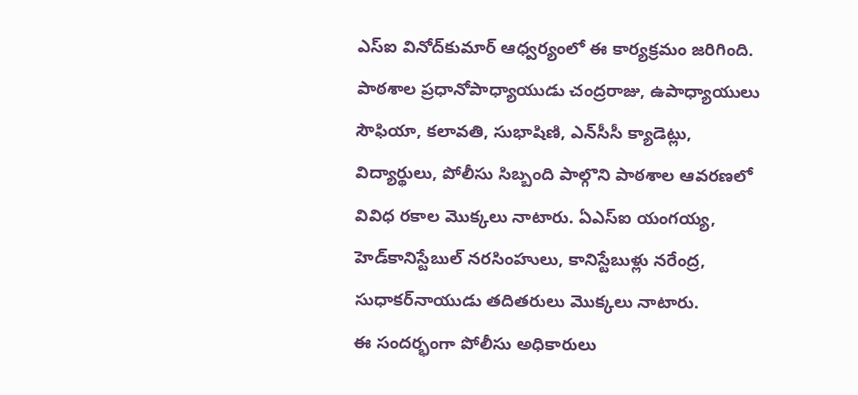ఎస్‌ఐ వినోద్‌కుమార్‌ ఆధ్వర్యంలో ఈ కార్యక్రమం జరిగింది.
పాఠశాల ప్రధానోపాధ్యాయుడు చంద్రరాజు, ఉపాధ్యాయులు సౌఫియా, కలావతి, సుభాషిణి, ఎన్‌సీసీ క్యాడెట్లు, విద్యార్థులు, పోలీసు సిబ్బంది పాల్గొని పాఠశాల ఆవరణలో వివిధ రకాల మొక్కలు నాటారు. ఏఎస్ఐ యంగయ్య, హెడ్‌కానిస్టేబుల్‌ నరసింహులు, కానిస్టేబుళ్లు నరేంద్ర, సుధాకర్‌నాయుడు తదితరులు మొక్కలు నాటారు.
ఈ సందర్భంగా పోలీసు అధికారులు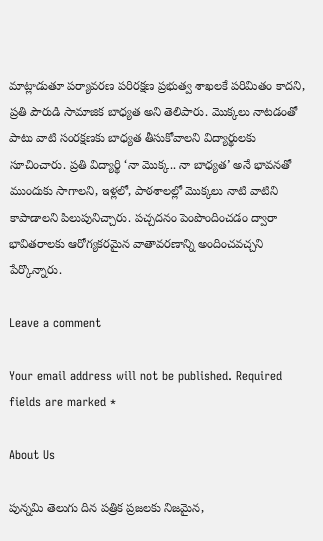మాట్లాడుతూ పర్యావరణ పరిరక్షణ ప్రభుత్వ శాఖలకే పరిమితం కాదని, ప్రతి పౌరుడి సామాజిక బాధ్యత అని తెలిపారు. మొక్కలు నాటడంతో పాటు వాటి సంరక్షణకు బాధ్యత తీసుకోవాలని విద్యార్థులకు సూచించారు. ప్రతి విద్యార్థి ‘నా మొక్క.. నా బాధ్యత’ అనే భావనతో ముందుకు సాగాలని, ఇళ్లలో, పాఠశాలల్లో మొక్కలు నాటి వాటిని కాపాడాలని పిలుపునిచ్చారు. పచ్చదనం పెంపొందించడం ద్వారా భావితరాలకు ఆరోగ్యకరమైన వాతావరణాన్ని అందించవచ్చని పేర్కొన్నారు.

Leave a comment

Your email address will not be published. Required fields are marked *

About Us

పున్నమి తెలుగు దిన పత్రిక ప్రజలకు నిజమైన,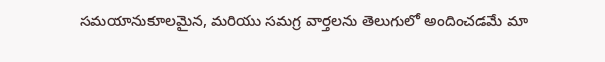సమయానుకూలమైన, మరియు సమగ్ర వార్తలను తెలుగులో అందించడమే మా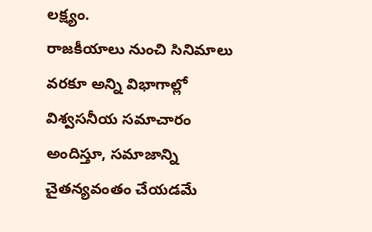లక్ష్యం.
రాజకీయాలు నుంచి సినిమాలు వరకూ అన్ని విభాగాల్లో విశ్వసనీయ సమాచారం అందిస్తూ, సమాజాన్ని చైతన్యవంతం చేయడమే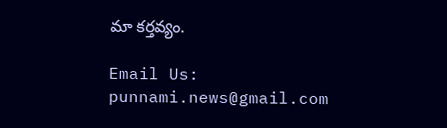మా కర్తవ్యం.

Email Us: punnami.news@gmail.com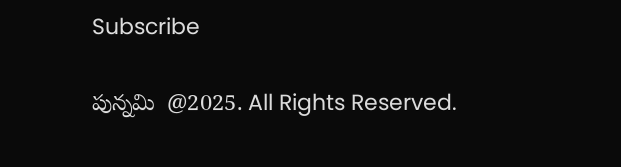Subscribe

పున్నమి  @2025. All Rights Reserved.